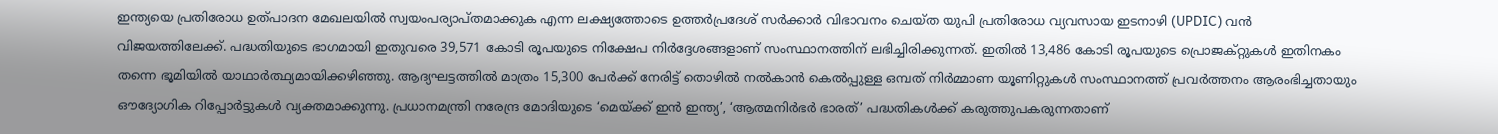ഇന്ത്യയെ പ്രതിരോധ ഉത്പാദന മേഖലയിൽ സ്വയംപര്യാപ്തമാക്കുക എന്ന ലക്ഷ്യത്തോടെ ഉത്തർപ്രദേശ് സർക്കാർ വിഭാവനം ചെയ്ത യുപി പ്രതിരോധ വ്യവസായ ഇടനാഴി (UPDIC) വൻ വിജയത്തിലേക്ക്. പദ്ധതിയുടെ ഭാഗമായി ഇതുവരെ 39,571 കോടി രൂപയുടെ നിക്ഷേപ നിർദ്ദേശങ്ങളാണ് സംസ്ഥാനത്തിന് ലഭിച്ചിരിക്കുന്നത്. ഇതിൽ 13,486 കോടി രൂപയുടെ പ്രൊജക്റ്റുകൾ ഇതിനകം തന്നെ ഭൂമിയിൽ യാഥാർത്ഥ്യമായിക്കഴിഞ്ഞു. ആദ്യഘട്ടത്തിൽ മാത്രം 15,300 പേർക്ക് നേരിട്ട് തൊഴിൽ നൽകാൻ കെൽപ്പുള്ള ഒമ്പത് നിർമ്മാണ യൂണിറ്റുകൾ സംസ്ഥാനത്ത് പ്രവർത്തനം ആരംഭിച്ചതായും ഔദ്യോഗിക റിപ്പോർട്ടുകൾ വ്യക്തമാക്കുന്നു. പ്രധാനമന്ത്രി നരേന്ദ്ര മോദിയുടെ ‘മെയ്ക്ക് ഇൻ ഇന്ത്യ’, ‘ആത്മനിർഭർ ഭാരത്’ പദ്ധതികൾക്ക് കരുത്തുപകരുന്നതാണ്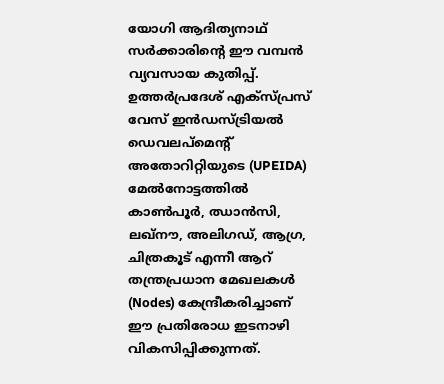യോഗി ആദിത്യനാഥ് സർക്കാരിന്റെ ഈ വമ്പൻ വ്യവസായ കുതിപ്പ്.
ഉത്തർപ്രദേശ് എക്സ്പ്രസ് വേസ് ഇൻഡസ്ട്രിയൽ ഡെവലപ്മെന്റ് അതോറിറ്റിയുടെ (UPEIDA) മേൽനോട്ടത്തിൽ കാൺപൂർ, ഝാൻസി, ലഖ്നൗ, അലിഗഡ്, ആഗ്ര, ചിത്രകൂട് എന്നീ ആറ് തന്ത്രപ്രധാന മേഖലകൾ (Nodes) കേന്ദ്രീകരിച്ചാണ് ഈ പ്രതിരോധ ഇടനാഴി വികസിപ്പിക്കുന്നത്.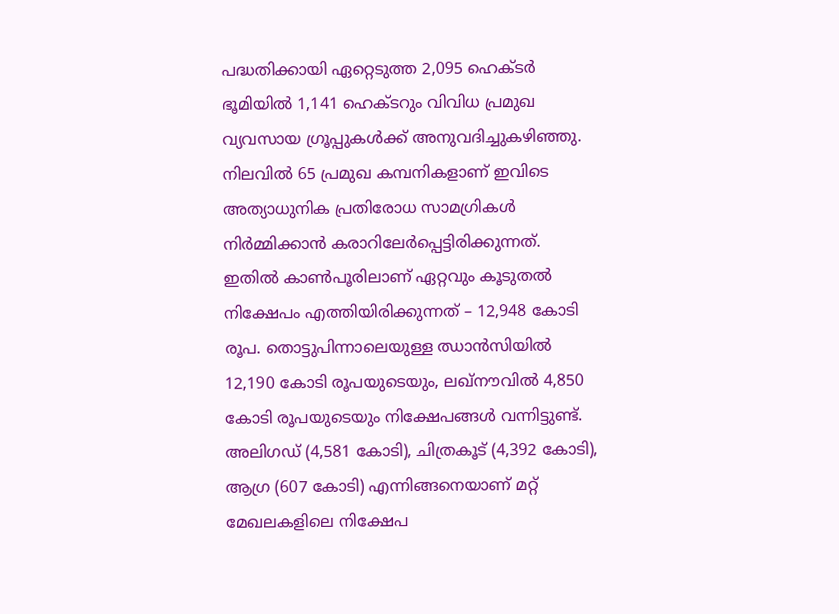പദ്ധതിക്കായി ഏറ്റെടുത്ത 2,095 ഹെക്ടർ ഭൂമിയിൽ 1,141 ഹെക്ടറും വിവിധ പ്രമുഖ വ്യവസായ ഗ്രൂപ്പുകൾക്ക് അനുവദിച്ചുകഴിഞ്ഞു. നിലവിൽ 65 പ്രമുഖ കമ്പനികളാണ് ഇവിടെ അത്യാധുനിക പ്രതിരോധ സാമഗ്രികൾ നിർമ്മിക്കാൻ കരാറിലേർപ്പെട്ടിരിക്കുന്നത്. ഇതിൽ കാൺപൂരിലാണ് ഏറ്റവും കൂടുതൽ നിക്ഷേപം എത്തിയിരിക്കുന്നത് – 12,948 കോടി രൂപ. തൊട്ടുപിന്നാലെയുള്ള ഝാൻസിയിൽ 12,190 കോടി രൂപയുടെയും, ലഖ്നൗവിൽ 4,850 കോടി രൂപയുടെയും നിക്ഷേപങ്ങൾ വന്നിട്ടുണ്ട്. അലിഗഡ് (4,581 കോടി), ചിത്രകൂട് (4,392 കോടി), ആഗ്ര (607 കോടി) എന്നിങ്ങനെയാണ് മറ്റ് മേഖലകളിലെ നിക്ഷേപ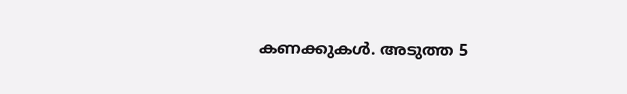കണക്കുകൾ. അടുത്ത 5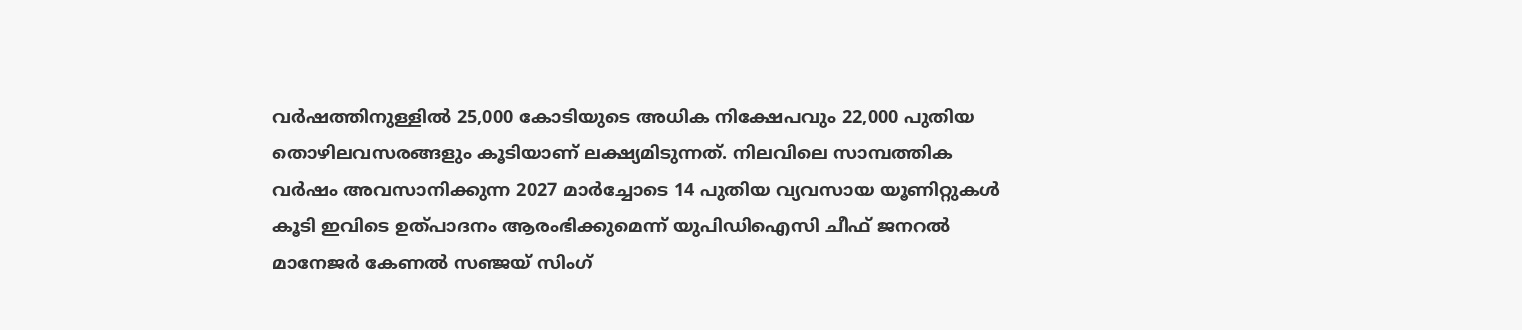വർഷത്തിനുള്ളിൽ 25,000 കോടിയുടെ അധിക നിക്ഷേപവും 22,000 പുതിയ തൊഴിലവസരങ്ങളും കൂടിയാണ് ലക്ഷ്യമിടുന്നത്. നിലവിലെ സാമ്പത്തിക വർഷം അവസാനിക്കുന്ന 2027 മാർച്ചോടെ 14 പുതിയ വ്യവസായ യൂണിറ്റുകൾ കൂടി ഇവിടെ ഉത്പാദനം ആരംഭിക്കുമെന്ന് യുപിഡിഐസി ചീഫ് ജനറൽ മാനേജർ കേണൽ സഞ്ജയ് സിംഗ്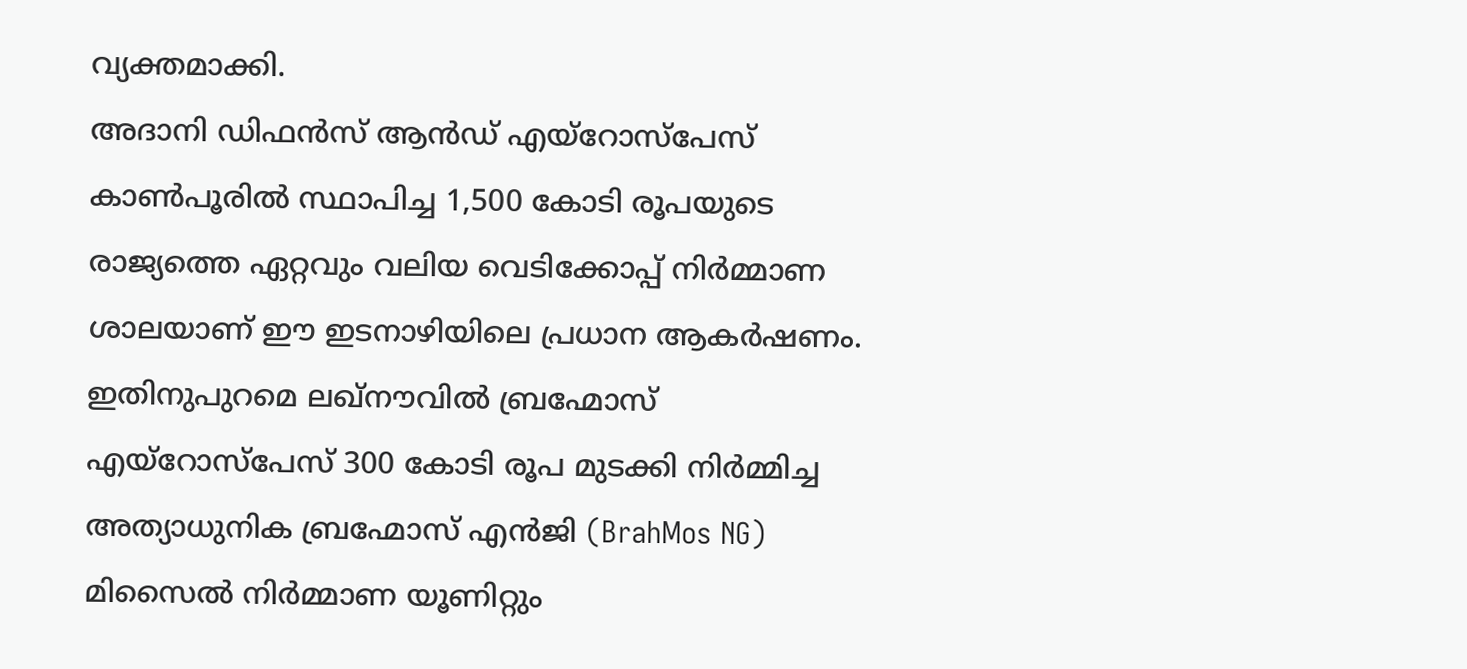വ്യക്തമാക്കി.
അദാനി ഡിഫൻസ് ആൻഡ് എയ്റോസ്പേസ് കാൺപൂരിൽ സ്ഥാപിച്ച 1,500 കോടി രൂപയുടെ രാജ്യത്തെ ഏറ്റവും വലിയ വെടിക്കോപ്പ് നിർമ്മാണ ശാലയാണ് ഈ ഇടനാഴിയിലെ പ്രധാന ആകർഷണം. ഇതിനുപുറമെ ലഖ്നൗവിൽ ബ്രഹ്മോസ് എയ്റോസ്പേസ് 300 കോടി രൂപ മുടക്കി നിർമ്മിച്ച അത്യാധുനിക ബ്രഹ്മോസ് എൻജി (BrahMos NG) മിസൈൽ നിർമ്മാണ യൂണിറ്റും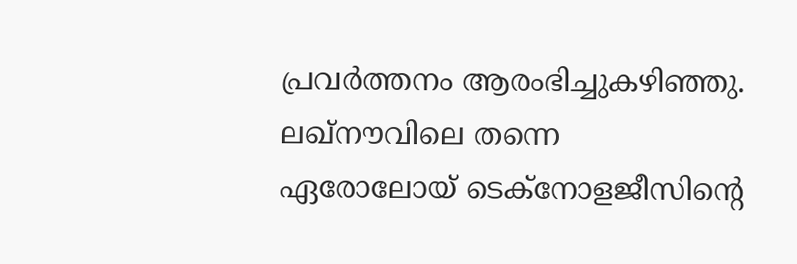പ്രവർത്തനം ആരംഭിച്ചുകഴിഞ്ഞു. ലഖ്നൗവിലെ തന്നെ ഏരോലോയ് ടെക്നോളജീസിന്റെ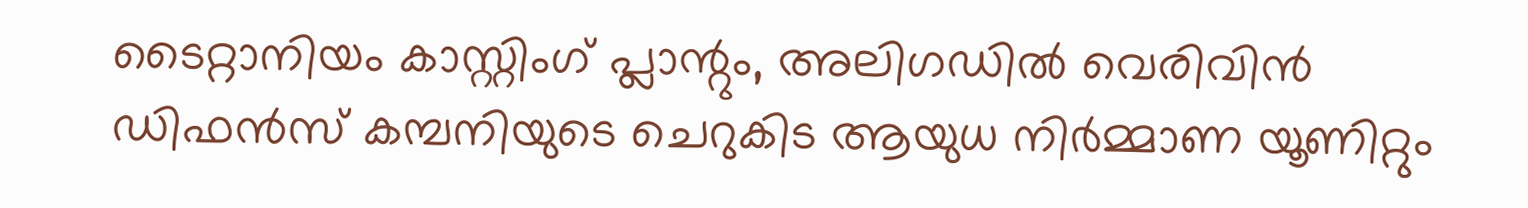ടൈറ്റാനിയം കാസ്റ്റിംഗ് പ്ലാന്റും, അലിഗഡിൽ വെരിവിൻ ഡിഫൻസ് കമ്പനിയുടെ ചെറുകിട ആയുധ നിർമ്മാണ യൂണിറ്റും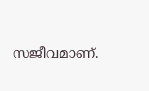സജീവമാണ്.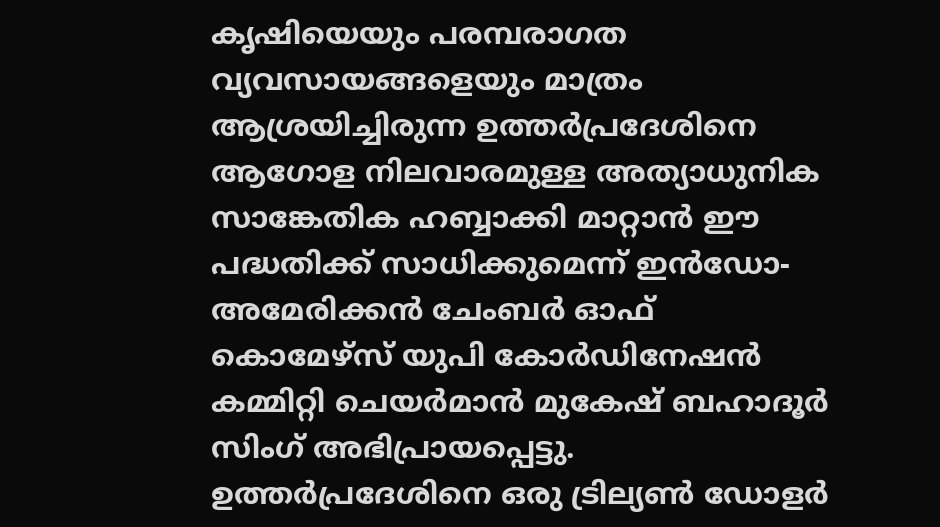കൃഷിയെയും പരമ്പരാഗത വ്യവസായങ്ങളെയും മാത്രം ആശ്രയിച്ചിരുന്ന ഉത്തർപ്രദേശിനെ ആഗോള നിലവാരമുള്ള അത്യാധുനിക സാങ്കേതിക ഹബ്ബാക്കി മാറ്റാൻ ഈ പദ്ധതിക്ക് സാധിക്കുമെന്ന് ഇൻഡോ-അമേരിക്കൻ ചേംബർ ഓഫ് കൊമേഴ്സ് യുപി കോർഡിനേഷൻ കമ്മിറ്റി ചെയർമാൻ മുകേഷ് ബഹാദൂർ സിംഗ് അഭിപ്രായപ്പെട്ടു. ഉത്തർപ്രദേശിനെ ഒരു ട്രില്യൺ ഡോളർ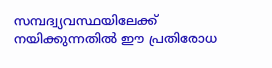സമ്പദ്വ്യവസ്ഥയിലേക്ക് നയിക്കുന്നതിൽ ഈ പ്രതിരോധ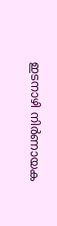ഇടനാഴി നിർണായക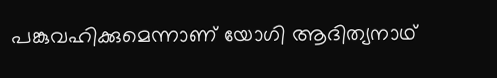പങ്കുവഹിക്കുമെന്നാണ് യോഗി ആദിത്യനാഥ്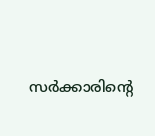സർക്കാരിന്റെ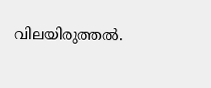വിലയിരുത്തൽ.